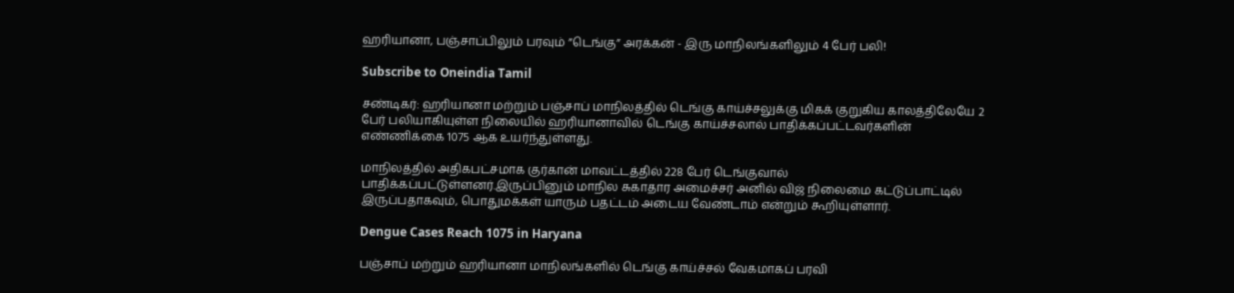ஹரியானா, பஞ்சாப்பிலும் பரவும் ”டெங்கு” அரக்கன் - இரு மாநிலங்களிலும் 4 பேர் பலி!

Subscribe to Oneindia Tamil

சண்டிகர்: ஹரியானா மற்றும் பஞ்சாப் மாநிலத்தில் டெங்கு காய்ச்சலுக்கு மிகக் குறுகிய காலத்திலேயே 2 பேர் பலியாகியுள்ள நிலையில் ஹரியானாவில் டெங்கு காய்ச்சலால் பாதிக்கப்பட்டவர்களின் எண்ணிக்கை 1075 ஆக உயர்ந்துள்ளது.

மாநிலத்தில் அதிகபட்சமாக குர்கான் மாவட்டத்தில் 228 பேர் டெங்குவால் பாதிக்கப்பட்டுள்ளனர்.இருப்பினும் மாநில சுகாதார அமைச்சர் அனில் விஜ் நிலைமை கட்டுப்பாட்டில் இருப்பதாகவும், பொதுமக்கள் யாரும் பதட்டம் அடைய வேண்டாம் என்றும் கூறியுள்ளார்.

Dengue Cases Reach 1075 in Haryana

பஞ்சாப் மற்றும் ஹரியானா மாநிலங்களில் டெங்கு காய்ச்சல் வேகமாகப் பரவி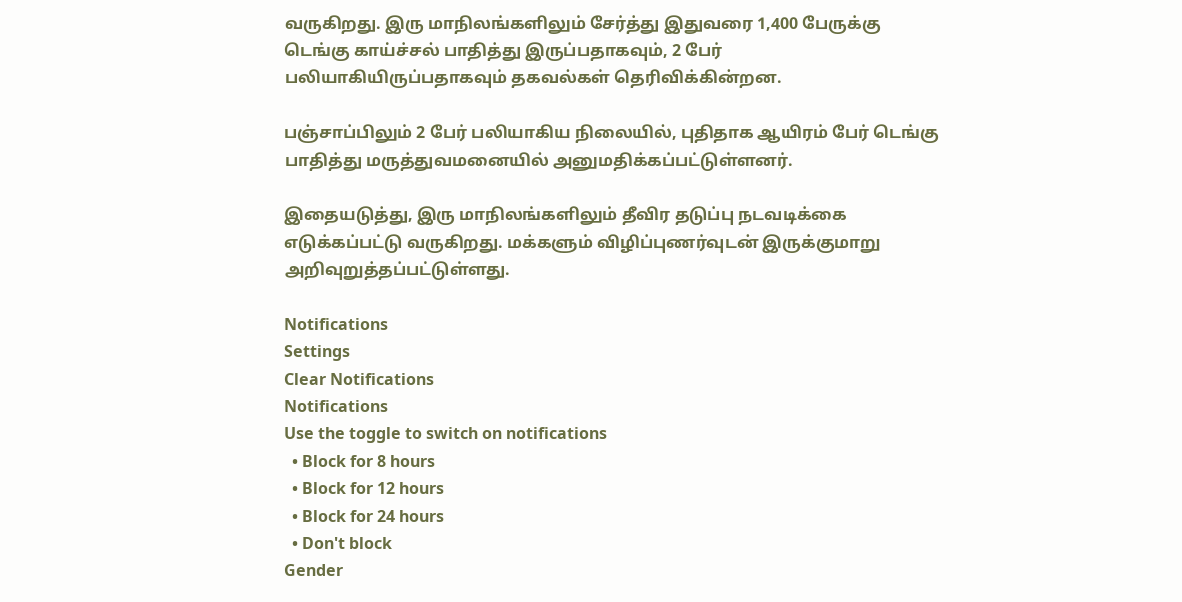வருகிறது. இரு மாநிலங்களிலும் சேர்த்து இதுவரை 1,400 பேருக்கு டெங்கு காய்ச்சல் பாதித்து இருப்பதாகவும், 2 பேர் பலியாகியிருப்பதாகவும் தகவல்கள் தெரிவிக்கின்றன.

பஞ்சாப்பிலும் 2 பேர் பலியாகிய நிலையில், புதிதாக ஆயிரம் பேர் டெங்கு பாதித்து மருத்துவமனையில் அனுமதிக்கப்பட்டுள்ளனர்.

இதையடுத்து, இரு மாநிலங்களிலும் தீவிர தடுப்பு நடவடிக்கை எடுக்கப்பட்டு வருகிறது. மக்களும் விழிப்புணர்வுடன் இருக்குமாறு அறிவுறுத்தப்பட்டுள்ளது.

Notifications
Settings
Clear Notifications
Notifications
Use the toggle to switch on notifications
  • Block for 8 hours
  • Block for 12 hours
  • Block for 24 hours
  • Don't block
Gender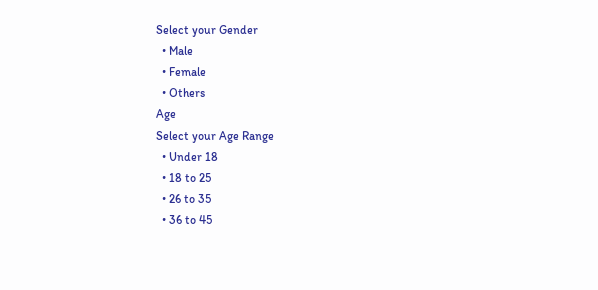Select your Gender
  • Male
  • Female
  • Others
Age
Select your Age Range
  • Under 18
  • 18 to 25
  • 26 to 35
  • 36 to 45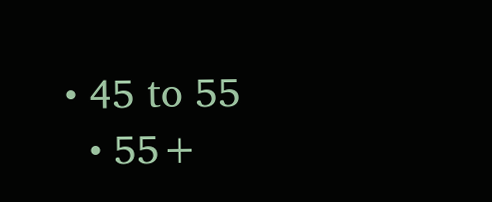• 45 to 55
  • 55+